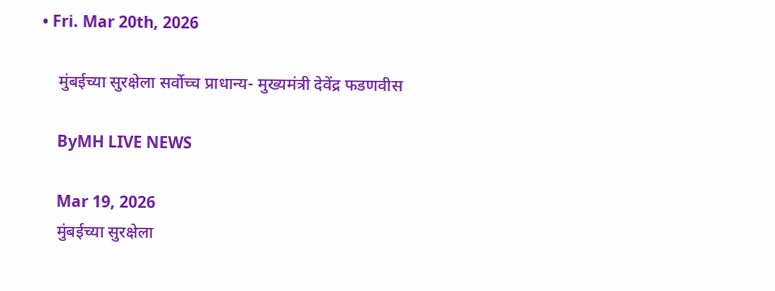• Fri. Mar 20th, 2026

    मुंबईच्या सुरक्षेला सर्वोच्च प्राधान्य- मुख्यमंत्री देवेंद्र फडणवीस

    ByMH LIVE NEWS

    Mar 19, 2026
    मुंबईच्या सुरक्षेला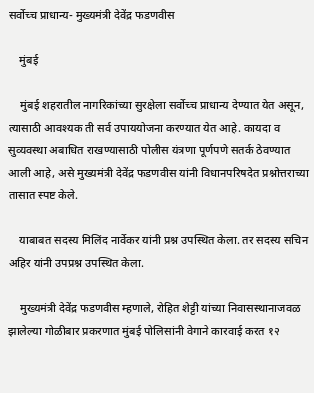सर्वोच्च प्राधान्य- मुख्यमंत्री देवेंद्र फडणवीस

    मुंबई

    मुंबई शहरातील नागरिकांच्या सुरक्षेला सर्वोच्च प्राधान्य देण्यात येत असून, त्यासाठी आवश्यक ती सर्व उपाययोजना करण्यात येत आहे. कायदा व सुव्यवस्था अबाधित राखण्यासाठी पोलीस यंत्रणा पूर्णपणे सतर्क ठेवण्यात आली आहे, असे मुख्यमंत्री देवेंद्र फडणवीस यांनी विधानपरिषदेत प्रश्नोत्तराच्या तासात स्पष्ट केले.

    याबाबत सदस्य मिलिंद नार्वेकर यांनी प्रश्न उपस्थित केला. तर सदस्य सचिन अहिर यांनी उपप्रश्न उपस्थित केला.

    मुख्यमंत्री देवेंद्र फडणवीस म्हणाले, रोहित शेट्टी यांच्या निवासस्थानाजवळ झालेल्या गोळीबार प्रकरणात मुंबई पोलिसांनी वेगाने कारवाई करत १२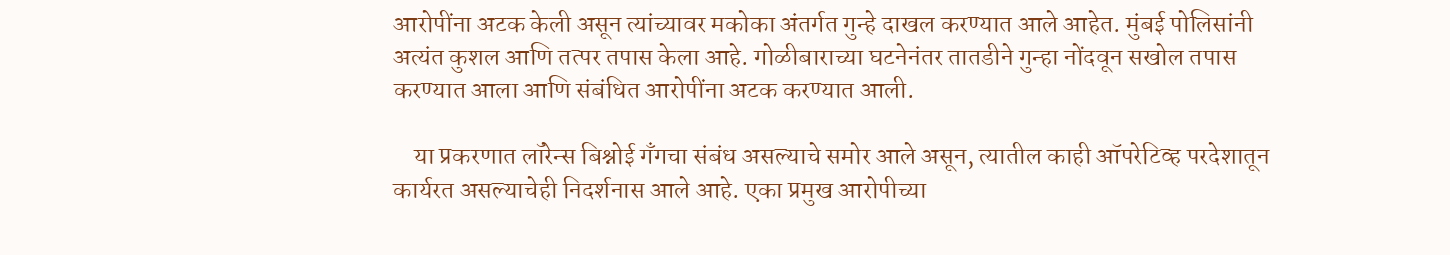आरोपींना अटक केली असून त्यांच्यावर मकोका अंतर्गत गुन्हे दाखल करण्यात आले आहेत. मुंबई पोलिसांनी अत्यंत कुशल आणि तत्पर तपास केला आहे. गोळीबाराच्या घटनेनंतर तातडीने गुन्हा नोंदवून सखोल तपास करण्यात आला आणि संबंधित आरोपींना अटक करण्यात आली.

    या प्रकरणात लॉरेन्स बिश्नोई गँगचा संबंध असल्याचे समोर आले असून, त्यातील काही ऑपरेटिव्ह परदेशातून कार्यरत असल्याचेही निदर्शनास आले आहे. एका प्रमुख आरोपीच्या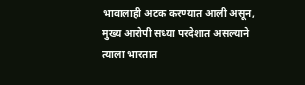भावालाही अटक करण्यात आली असून, मुख्य आरोपी सध्या परदेशात असल्याने त्याला भारतात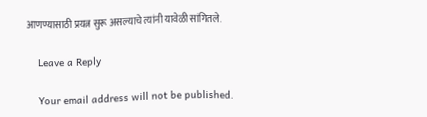आणण्यासाठी प्रयत्न सुरू असल्याचे त्यांनी यावेळी सांगितले.

    Leave a Reply

    Your email address will not be published.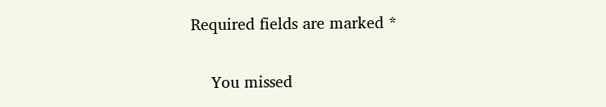Required fields are marked *

    You missed